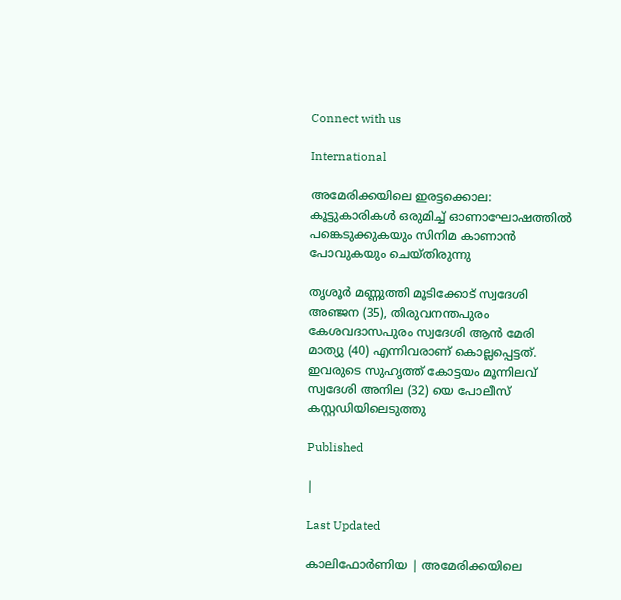Connect with us

International

അമേരിക്കയിലെ ഇരട്ടക്കൊല: കൂട്ടുകാരികള്‍ ഒരുമിച്ച് ഓണാഘോഷത്തില്‍ പങ്കെടുക്കുകയും സിനിമ കാണാന്‍ പോവുകയും ചെയ്തിരുന്നു

തൃശൂര്‍ മണ്ണുത്തി മൂടിക്കോട് സ്വദേശി അഞ്ജന (35), തിരുവനന്തപുരം കേശവദാസപുരം സ്വദേശി ആന്‍ മേരി മാത്യു (40) എന്നിവരാണ് കൊല്ലപ്പെട്ടത്. ഇവരുടെ സുഹൃത്ത് കോട്ടയം മൂന്നിലവ് സ്വദേശി അനില (32) യെ പോലീസ് കസ്റ്റഡിയിലെടുത്തു

Published

|

Last Updated

കാലിഫോര്‍ണിയ | അമേരിക്കയിലെ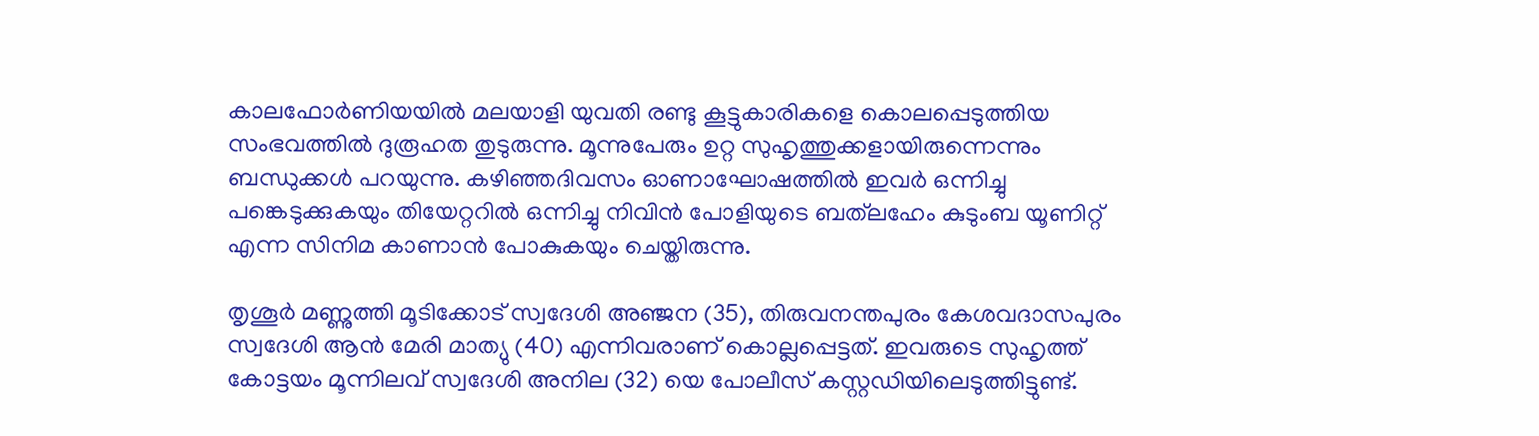കാലഫോര്‍ണിയയില്‍ മലയാളി യുവതി രണ്ടു കൂട്ടുകാരികളെ കൊലപ്പെടുത്തിയ സംഭവത്തില്‍ ദുരൂഹത തുടുരുന്നു. മൂന്നുപേരും ഉറ്റ സുഹൃത്തുക്കളായിരുന്നെന്നും ബന്ധുക്കള്‍ പറയുന്നു. കഴിഞ്ഞദിവസം ഓണാഘോഷത്തില്‍ ഇവര്‍ ഒന്നിച്ചു പങ്കെടുക്കുകയും തിയേറ്ററില്‍ ഒന്നിച്ചു നിവിന്‍ പോളിയുടെ ബത്‌ലഹേം കുടുംബ യൂണിറ്റ് എന്ന സിനിമ കാണാന്‍ പോകുകയും ചെയ്തിരുന്നു.

തൃശൂര്‍ മണ്ണുത്തി മൂടിക്കോട് സ്വദേശി അഞ്ജന (35), തിരുവനന്തപുരം കേശവദാസപുരം സ്വദേശി ആന്‍ മേരി മാത്യു (40) എന്നിവരാണ് കൊല്ലപ്പെട്ടത്. ഇവരുടെ സുഹൃത്ത് കോട്ടയം മൂന്നിലവ് സ്വദേശി അനില (32) യെ പോലീസ് കസ്റ്റഡിയിലെടുത്തിട്ടുണ്ട്.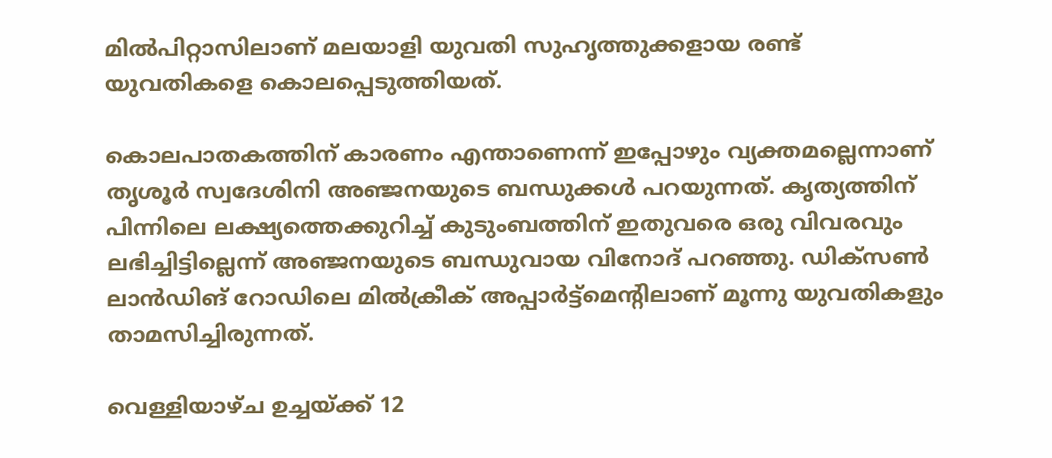മില്‍പിറ്റാസിലാണ് മലയാളി യുവതി സുഹൃത്തുക്കളായ രണ്ട് യുവതികളെ കൊലപ്പെടുത്തിയത്.

കൊലപാതകത്തിന് കാരണം എന്താണെന്ന് ഇപ്പോഴും വ്യക്തമല്ലെന്നാണ് തൃശൂര്‍ സ്വദേശിനി അഞ്ജനയുടെ ബന്ധുക്കള്‍ പറയുന്നത്. കൃത്യത്തിന് പിന്നിലെ ലക്ഷ്യത്തെക്കുറിച്ച് കുടുംബത്തിന് ഇതുവരെ ഒരു വിവരവും ലഭിച്ചിട്ടില്ലെന്ന് അഞ്ജനയുടെ ബന്ധുവായ വിനോദ് പറഞ്ഞു. ഡിക്സണ്‍ ലാന്‍ഡിങ് റോഡിലെ മില്‍ക്രീക് അപ്പാര്‍ട്ട്മെന്റിലാണ് മൂന്നു യുവതികളും താമസിച്ചിരുന്നത്.

വെള്ളിയാഴ്ച ഉച്ചയ്ക്ക് 12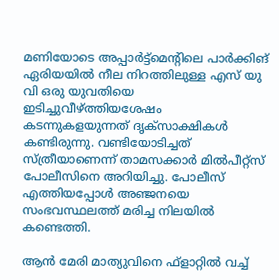മണിയോടെ അപ്പാര്‍ട്ട്മെന്റിലെ പാര്‍ക്കിങ് ഏരിയയില്‍ നീല നിറത്തിലുള്ള എസ് യു വി ഒരു യുവതിയെ ഇടിച്ചുവീഴ്ത്തിയശേഷം കടന്നുകളയുന്നത് ദൃക്സാക്ഷികള്‍ കണ്ടിരുന്നു. വണ്ടിയോടിച്ചത് സ്ത്രീയാണെന്ന് താമസക്കാര്‍ മില്‍പീറ്റ്സ് പോലീസിനെ അറിയിച്ചു. പോലീസ് എത്തിയപ്പോള്‍ അഞ്ജനയെ സംഭവസ്ഥലത്ത് മരിച്ച നിലയില്‍ കണ്ടെത്തി.

ആന്‍ മേരി മാത്യുവിനെ ഫ്‌ളാറ്റില്‍ വച്ച്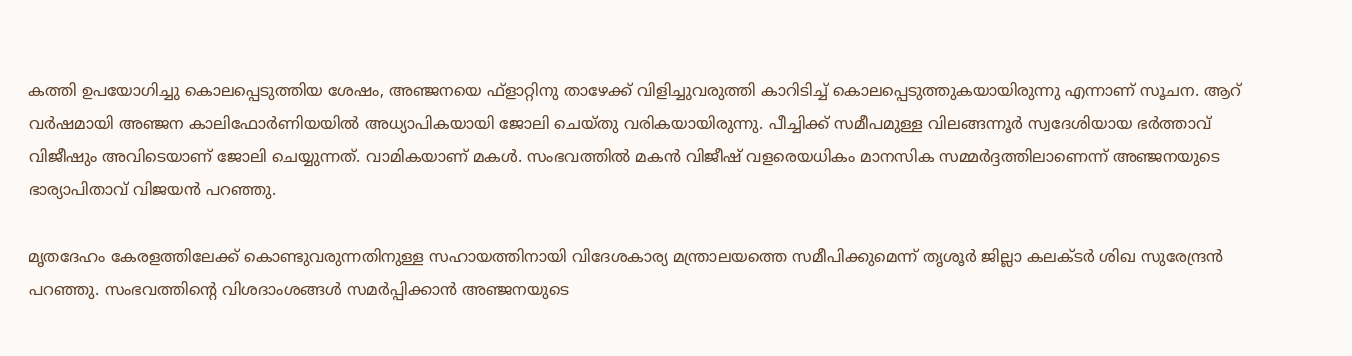കത്തി ഉപയോഗിച്ചു കൊലപ്പെടുത്തിയ ശേഷം, അഞ്ജനയെ ഫ്‌ളാറ്റിനു താഴേക്ക് വിളിച്ചുവരുത്തി കാറിടിച്ച് കൊലപ്പെടുത്തുകയായിരുന്നു എന്നാണ് സൂചന. ആറ് വര്‍ഷമായി അഞ്ജന കാലിഫോര്‍ണിയയില്‍ അധ്യാപികയായി ജോലി ചെയ്തു വരികയായിരുന്നു. പീച്ചിക്ക് സമീപമുള്ള വിലങ്ങന്നൂര്‍ സ്വദേശിയായ ഭര്‍ത്താവ് വിജീഷും അവിടെയാണ് ജോലി ചെയ്യുന്നത്. വാമികയാണ് മകള്‍. സംഭവത്തില്‍ മകന്‍ വിജീഷ് വളരെയധികം മാനസിക സമ്മര്‍ദ്ദത്തിലാണെന്ന് അഞ്ജനയുടെ ഭാര്യാപിതാവ് വിജയന്‍ പറഞ്ഞു.

മൃതദേഹം കേരളത്തിലേക്ക് കൊണ്ടുവരുന്നതിനുള്ള സഹായത്തിനായി വിദേശകാര്യ മന്ത്രാലയത്തെ സമീപിക്കുമെന്ന് തൃശൂര്‍ ജില്ലാ കലക്ടര്‍ ശിഖ സുരേന്ദ്രന്‍ പറഞ്ഞു. സംഭവത്തിന്റെ വിശദാംശങ്ങള്‍ സമര്‍പ്പിക്കാന്‍ അഞ്ജനയുടെ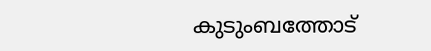കുടുംബത്തോട്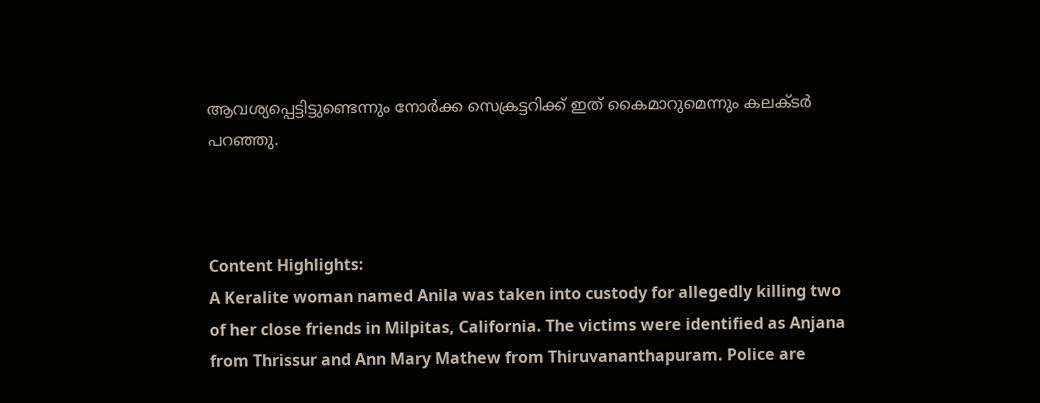ആവശ്യപ്പെട്ടിട്ടുണ്ടെന്നും നോര്‍ക്ക സെക്രട്ടറിക്ക് ഇത് കൈമാറുമെന്നും കലക്ടര്‍ പറഞ്ഞു.



Content Highlights:
A Keralite woman named Anila was taken into custody for allegedly killing two of her close friends in Milpitas, California. The victims were identified as Anjana from Thrissur and Ann Mary Mathew from Thiruvananthapuram. Police are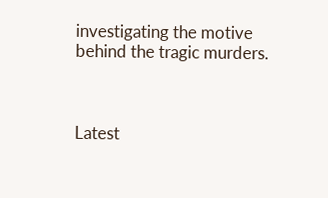investigating the motive behind the tragic murders.



Latest